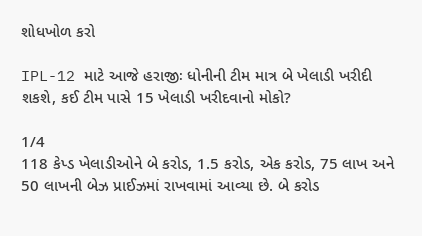શોધખોળ કરો

IPL-12 માટે આજે હરાજીઃ ધોનીની ટીમ માત્ર બે ખેલાડી ખરીદી શકશે, કઈ ટીમ પાસે 15 ખેલાડી ખરીદવાનો મોકો?

1/4
118 કેપ્ડ ખેલાડીઓને બે કરોડ, 1.5 કરોડ, એક કરોડ, 75 લાખ અને 50 લાખની બેઝ પ્રાઈઝમાં રાખવામાં આવ્યા છે. બે કરોડ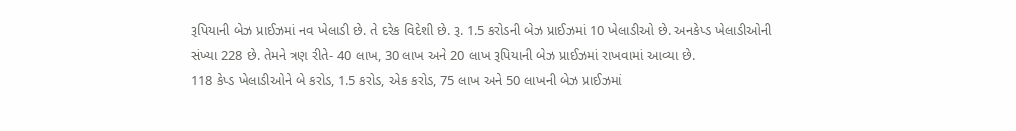રૂપિયાની બેઝ પ્રાઈઝમાં નવ ખેલાડી છે. તે દરેક વિદેશી છે. રૂ. 1.5 કરોડની બેઝ પ્રાઈઝમાં 10 ખેલાડીઓ છે. અનકેપ્ડ ખેલાડીઓની સંખ્યા 228 છે. તેમને ત્રણ રીતે- 40 લાખ, 30 લાખ અને 20 લાખ રૂપિયાની બેઝ પ્રાઈઝમાં રાખવામાં આવ્યા છે.
118 કેપ્ડ ખેલાડીઓને બે કરોડ, 1.5 કરોડ, એક કરોડ, 75 લાખ અને 50 લાખની બેઝ પ્રાઈઝમાં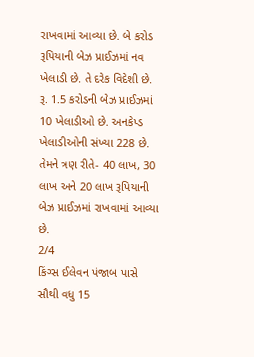રાખવામાં આવ્યા છે. બે કરોડ રૂપિયાની બેઝ પ્રાઈઝમાં નવ ખેલાડી છે. તે દરેક વિદેશી છે. રૂ. 1.5 કરોડની બેઝ પ્રાઈઝમાં 10 ખેલાડીઓ છે. અનકેપ્ડ ખેલાડીઓની સંખ્યા 228 છે. તેમને ત્રણ રીતે- 40 લાખ, 30 લાખ અને 20 લાખ રૂપિયાની બેઝ પ્રાઈઝમાં રાખવામાં આવ્યા છે.
2/4
કિંગ્સ ઈલેવન પંજાબ પાસે સૌથી વધુ 15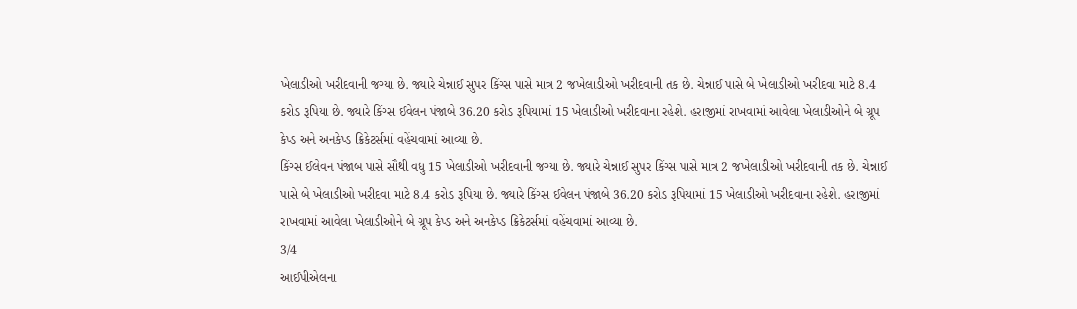ખેલાડીઓ ખરીદવાની જગ્યા છે. જ્યારે ચેન્નાઈ સુપર કિંગ્સ પાસે માત્ર 2 જખેલાડીઓ ખરીદવાની તક છે. ચેન્નાઈ પાસે બે ખેલાડીઓ ખરીદવા માટે 8.4 કરોડ રૂપિયા છે. જ્યારે કિંગ્સ ઈવેલન પંજાબે 36.20 કરોડ રૂપિયામાં 15 ખેલાડીઓ ખરીદવાના રહેશે. હરાજીમાં રાખવામાં આવેલા ખેલાડીઓને બે ગ્રૂપ કેપ્ડ અને અનકેપ્ડ ક્રિકેટર્સમાં વહેંચવામાં આવ્યા છે.
કિંગ્સ ઈલેવન પંજાબ પાસે સૌથી વધુ 15 ખેલાડીઓ ખરીદવાની જગ્યા છે. જ્યારે ચેન્નાઈ સુપર કિંગ્સ પાસે માત્ર 2 જખેલાડીઓ ખરીદવાની તક છે. ચેન્નાઈ પાસે બે ખેલાડીઓ ખરીદવા માટે 8.4 કરોડ રૂપિયા છે. જ્યારે કિંગ્સ ઈવેલન પંજાબે 36.20 કરોડ રૂપિયામાં 15 ખેલાડીઓ ખરીદવાના રહેશે. હરાજીમાં રાખવામાં આવેલા ખેલાડીઓને બે ગ્રૂપ કેપ્ડ અને અનકેપ્ડ ક્રિકેટર્સમાં વહેંચવામાં આવ્યા છે.
3/4
આઈપીએલના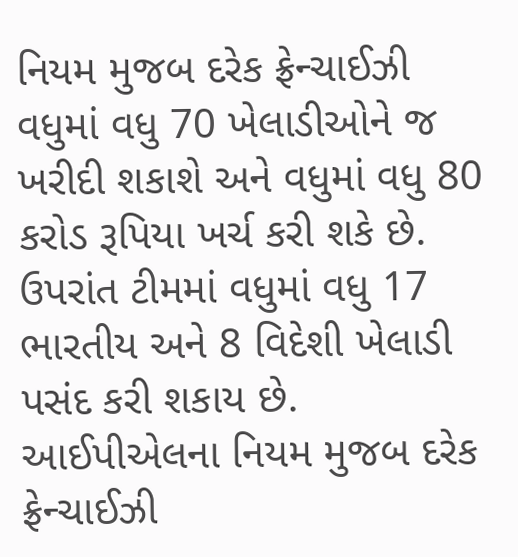નિયમ મુજબ દરેક ફ્રેન્ચાઈઝી વધુમાં વધુ 70 ખેલાડીઓને જ ખરીદી શકાશે અને વધુમાં વધુ 80 કરોડ રૂપિયા ખર્ચ કરી શકે છે. ઉપરાંત ટીમમાં વધુમાં વધુ 17 ભારતીય અને 8 વિદેશી ખેલાડી પસંદ કરી શકાય છે.
આઈપીએલના નિયમ મુજબ દરેક ફ્રેન્ચાઈઝી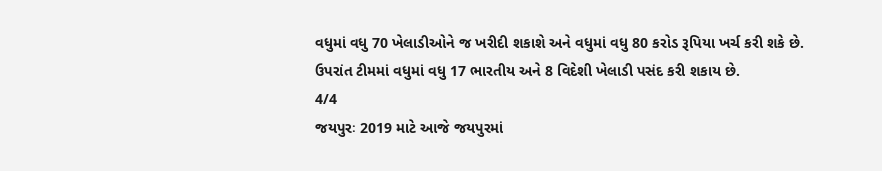વધુમાં વધુ 70 ખેલાડીઓને જ ખરીદી શકાશે અને વધુમાં વધુ 80 કરોડ રૂપિયા ખર્ચ કરી શકે છે. ઉપરાંત ટીમમાં વધુમાં વધુ 17 ભારતીય અને 8 વિદેશી ખેલાડી પસંદ કરી શકાય છે.
4/4
જયપુરઃ 2019 માટે આજે જયપુરમાં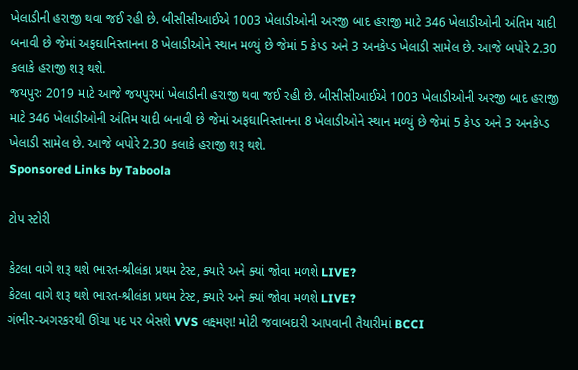ખેલાડીની હરાજી થવા જઈ રહી છે. બીસીસીઆઈએ 1003 ખેલાડીઓની અરજી બાદ હરાજી માટે 346 ખેલાડીઓની અંતિમ યાદી બનાવી છે જેમાં અફઘાનિસ્તાનના 8 ખેલાડીઓને સ્થાન મળ્યું છે જેમાં 5 કેપ્ડ અને 3 અનકેપ્ડ ખેલાડી સામેલ છે. આજે બપોરે 2.30 કલાકે હરાજી શરૂ થશે.
જયપુરઃ 2019 માટે આજે જયપુરમાં ખેલાડીની હરાજી થવા જઈ રહી છે. બીસીસીઆઈએ 1003 ખેલાડીઓની અરજી બાદ હરાજી માટે 346 ખેલાડીઓની અંતિમ યાદી બનાવી છે જેમાં અફઘાનિસ્તાનના 8 ખેલાડીઓને સ્થાન મળ્યું છે જેમાં 5 કેપ્ડ અને 3 અનકેપ્ડ ખેલાડી સામેલ છે. આજે બપોરે 2.30 કલાકે હરાજી શરૂ થશે.
Sponsored Links by Taboola

ટોપ સ્ટોરી

કેટલા વાગે શરૂ થશે ભારત-શ્રીલંકા પ્રથમ ટેસ્ટ, ક્યારે અને ક્યાં જોવા મળશે LIVE?
કેટલા વાગે શરૂ થશે ભારત-શ્રીલંકા પ્રથમ ટેસ્ટ, ક્યારે અને ક્યાં જોવા મળશે LIVE?
ગંભીર-અગરકરથી ઊંચા પદ પર બેસશે VVS લક્ષ્મણ! મોટી જવાબદારી આપવાની તૈયારીમાં BCCI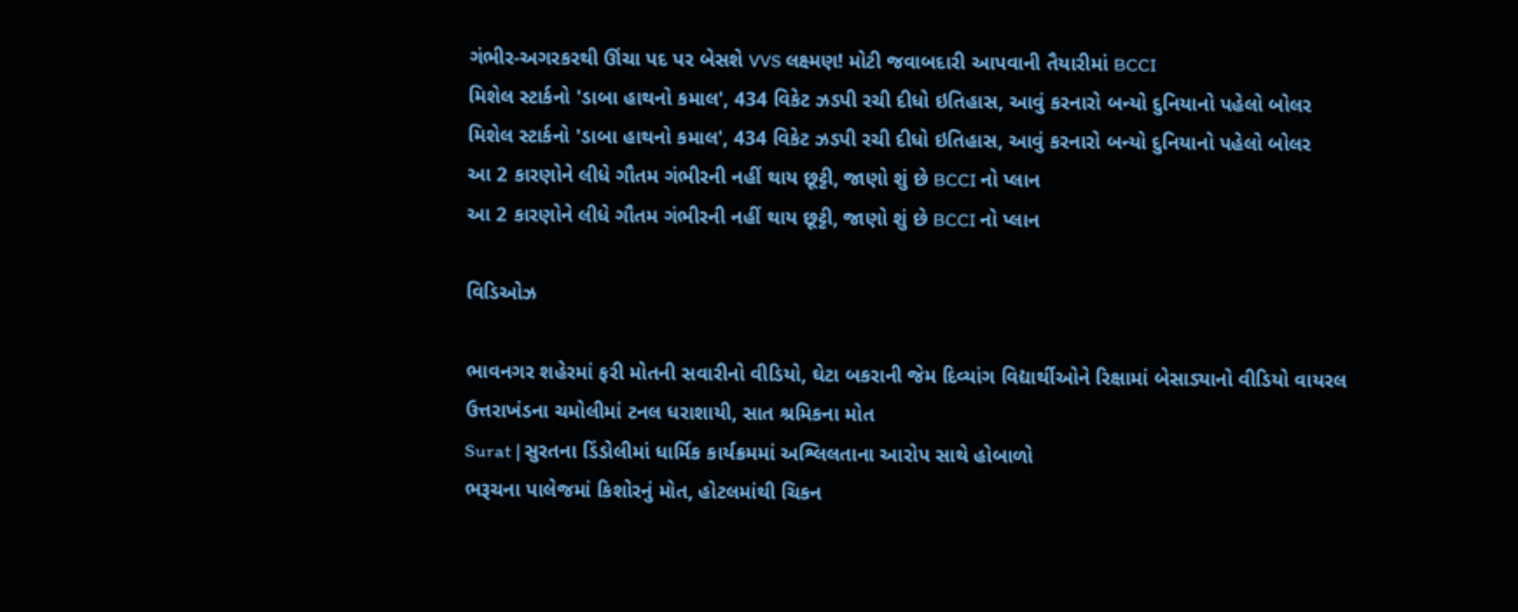ગંભીર-અગરકરથી ઊંચા પદ પર બેસશે VVS લક્ષ્મણ! મોટી જવાબદારી આપવાની તૈયારીમાં BCCI
મિશેલ સ્ટાર્કનો 'ડાબા હાથનો કમાલ', 434 વિકેટ ઝડપી રચી દીધો ઇતિહાસ, આવું કરનારો બન્યો દુનિયાનો પહેલો બોલર
મિશેલ સ્ટાર્કનો 'ડાબા હાથનો કમાલ', 434 વિકેટ ઝડપી રચી દીધો ઇતિહાસ, આવું કરનારો બન્યો દુનિયાનો પહેલો બોલર
આ 2 કારણોને લીધે ગૌતમ ગંભીરની નહીં થાય છૂટ્ટી, જાણો શું છે BCCI નો પ્લાન
આ 2 કારણોને લીધે ગૌતમ ગંભીરની નહીં થાય છૂટ્ટી, જાણો શું છે BCCI નો પ્લાન

વિડિઓઝ

ભાવનગર શહેરમાં ફરી મોતની સવારીનો વીડિયો, ઘેટા બકરાની જેમ દિવ્યાંગ વિદ્યાર્થીઓને રિક્ષામાં બેસાડ્યાનો વીડિયો વાયરલ
ઉત્તરાખંડના ચમોલીમાં ટનલ ધરાશાયી, સાત શ્રમિકના મોત
Surat | સુરતના ડિંડોલીમાં ધાર્મિક કાર્યક્રમમાં અશ્લિલતાના આરોપ સાથે હોબાળો
ભરૂચના પાલેજમાં કિશોરનું મોત, હોટલમાંથી ચિકન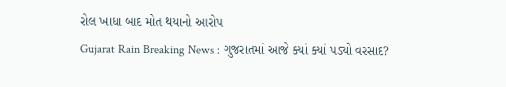રોલ ખાધા બાદ મોત થયાનો આરોપ
Gujarat Rain Breaking News : ગુજરાતમાં આજે ક્યાં ક્યાં પડ્યો વરસાદ?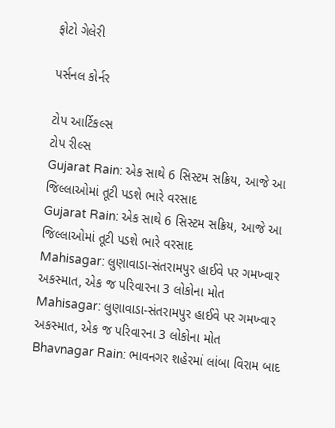ફોટો ગેલેરી

પર્સનલ કોર્નર

ટોપ આર્ટિકલ્સ
ટોપ રીલ્સ
Gujarat Rain: એક સાથે 6 સિસ્ટમ સક્રિય, આજે આ જિલ્લાઓમાં તૂટી પડશે ભારે વરસાદ
Gujarat Rain: એક સાથે 6 સિસ્ટમ સક્રિય, આજે આ જિલ્લાઓમાં તૂટી પડશે ભારે વરસાદ
Mahisagar: લુણાવાડા-સંતરામપુર હાઈવે પર ગમખ્વાર અકસ્માત, એક જ પરિવારના 3 લોકોના મોત
Mahisagar: લુણાવાડા-સંતરામપુર હાઈવે પર ગમખ્વાર અકસ્માત, એક જ પરિવારના 3 લોકોના મોત
Bhavnagar Rain: ભાવનગર શહેરમાં લાંબા વિરામ બાદ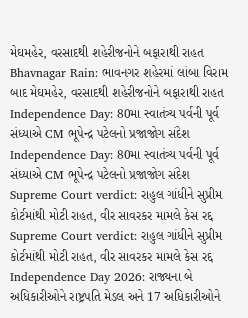મેઘમહેર, વરસાદથી શહેરીજનોને બફારાથી રાહત
Bhavnagar Rain: ભાવનગર શહેરમાં લાંબા વિરામ બાદ મેઘમહેર, વરસાદથી શહેરીજનોને બફારાથી રાહત
Independence Day: 80મા સ્વાતંત્ર્ય પર્વની પૂર્વ સંધ્યાએ CM ભૂપેન્દ્ર પટેલનો પ્રજાજોગ સંદેશ
Independence Day: 80મા સ્વાતંત્ર્ય પર્વની પૂર્વ સંધ્યાએ CM ભૂપેન્દ્ર પટેલનો પ્રજાજોગ સંદેશ
Supreme Court verdict: રાહુલ ગાંધીને સુપ્રીમ કોર્ટમાંથી મોટી રાહત, વીર સાવરકર મામલે કેસ રદ્દ
Supreme Court verdict: રાહુલ ગાંધીને સુપ્રીમ કોર્ટમાંથી મોટી રાહત, વીર સાવરકર મામલે કેસ રદ્દ
Independence Day 2026: રાજ્યના બે અધિકારીઓને રાષ્ટ્રપતિ મેડલ અને 17 અધિકારીઓને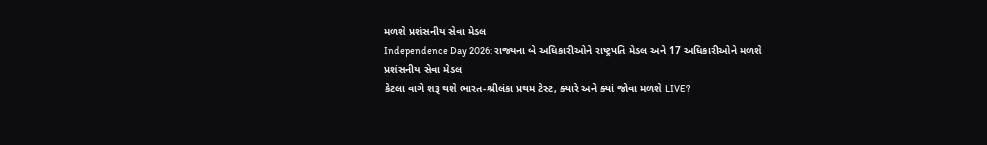મળશે પ્રશંસનીય સેવા મેડલ
Independence Day 2026: રાજ્યના બે અધિકારીઓને રાષ્ટ્રપતિ મેડલ અને 17 અધિકારીઓને મળશે પ્રશંસનીય સેવા મેડલ
કેટલા વાગે શરૂ થશે ભારત-શ્રીલંકા પ્રથમ ટેસ્ટ, ક્યારે અને ક્યાં જોવા મળશે LIVE?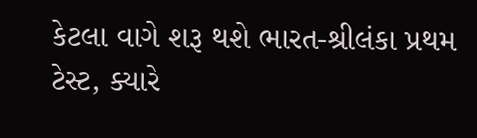કેટલા વાગે શરૂ થશે ભારત-શ્રીલંકા પ્રથમ ટેસ્ટ, ક્યારે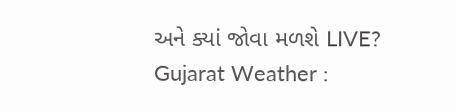અને ક્યાં જોવા મળશે LIVE?
Gujarat Weather :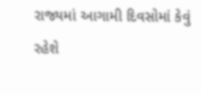રાજ્યમાં આગામી દિવસોમાં કેવું રહેશે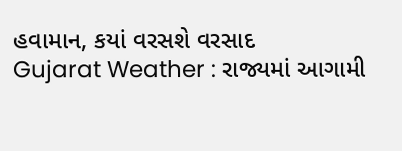હવામાન, કયાં વરસશે વરસાદ
Gujarat Weather : રાજ્યમાં આગામી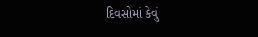દિવસોમાં કેવું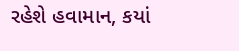રહેશે હવામાન, કયાં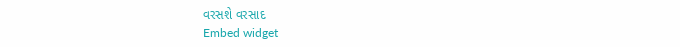વરસશે વરસાદ
Embed widget